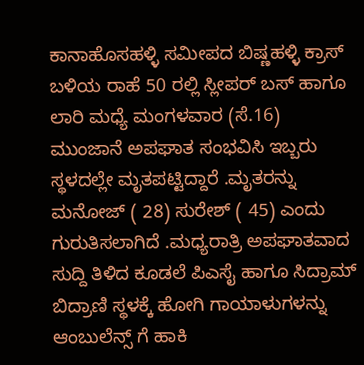ಕಾನಾಹೊಸಹಳ್ಳಿ ಸಮೀಪದ ಬಿಷ್ಣಹಳ್ಳಿ ಕ್ರಾಸ್ ಬಳಿಯ ರಾಹೆ 50 ರಲ್ಲಿ ಸ್ಲೀಪರ್ ಬಸ್ ಹಾಗೂ ಲಾರಿ ಮಧ್ಯೆ ಮಂಗಳವಾರ (ಸೆ.16) ಮುಂಜಾನೆ ಅಪಘಾತ ಸಂಭವಿಸಿ ಇಬ್ಬರು ಸ್ಥಳದಲ್ಲೇ ಮೃತಪಟ್ಟಿದ್ದಾರೆ .ಮೃತರನ್ನು ಮನೋಜ್ ( 28) ಸುರೇಶ್ ( 45) ಎಂದು ಗುರುತಿಸಲಾಗಿದೆ .ಮಧ್ಯರಾತ್ರಿ ಅಪಘಾತವಾದ ಸುದ್ದಿ ತಿಳಿದ ಕೂಡಲೆ ಪಿಎಸೈ ಹಾಗೂ ಸಿದ್ರಾಮ್ ಬಿದ್ರಾಣಿ ಸ್ಥಳಕ್ಕೆ ಹೋಗಿ ಗಾಯಾಳುಗಳನ್ನು ಆಂಬುಲೆನ್ಸ್ ಗೆ ಹಾಕಿ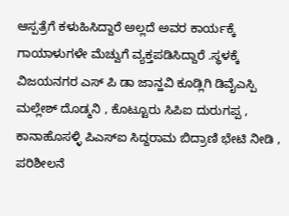ಆಸ್ಪತ್ರೆಗೆ ಕಳುಹಿಸಿದ್ದಾರೆ ಅಲ್ಲದೆ ಅವರ ಕಾರ್ಯಕ್ಕೆ ಗಾಯಾಳುಗಳೇ ಮೆಚ್ವುಗೆ ವ್ಯಕ್ತಪಡಿಸಿದ್ದಾರೆ .ಸ್ಥಳಕ್ಕೆ ವಿಜಯನಗರ ಎಸ್ ಪಿ ಡಾ ಜಾನ್ಹವಿ ಕೂಡ್ಲಿಗಿ ಡಿವೈಎಸ್ಪಿ ಮಲ್ಲೇಶ್ ದೊಡ್ಮನಿ , ಕೊಟ್ಟೂರು ಸಿಪಿಐ ದುರುಗಪ್ಪ , ಕಾನಾಹೊಸಳ್ಳಿ ಪಿಎಸ್ಐ ಸಿದ್ದರಾಮ ಬಿದ್ರಾಣಿ ಭೇಟಿ ನೀಡಿ , ಪರಿಶೀಲನೆ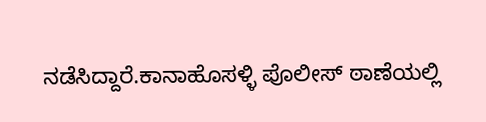ನಡೆಸಿದ್ದಾರೆ.ಕಾನಾಹೊಸಳ್ಳಿ ಪೊಲೀಸ್ ಠಾಣೆಯಲ್ಲಿ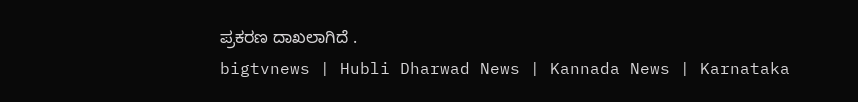ಪ್ರಕರಣ ದಾಖಲಾಗಿದೆ .
bigtvnews | Hubli Dharwad News | Kannada News | Karnataka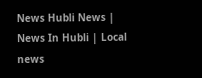News Hubli News | News In Hubli | Local news